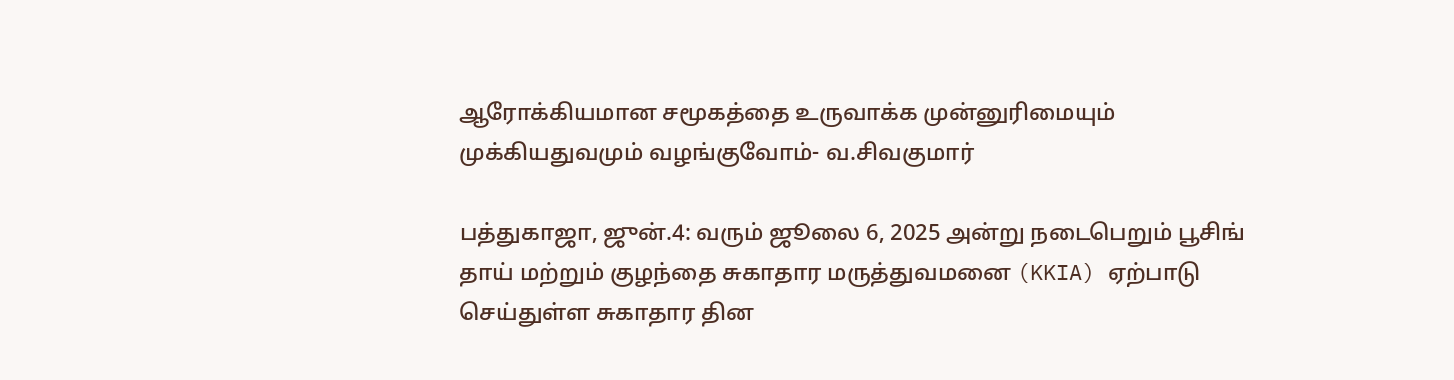ஆரோக்கியமான சமூகத்தை உருவாக்க முன்னுரிமையும் முக்கியதுவமும் வழங்குவோம்- வ.சிவகுமார்

பத்துகாஜா, ஜுன்.4: வரும் ஜூலை 6, 2025 அன்று நடைபெறும் பூசிங் தாய் மற்றும் குழந்தை சுகாதார மருத்துவமனை (KKIA) ஏற்பாடு செய்துள்ள சுகாதார தின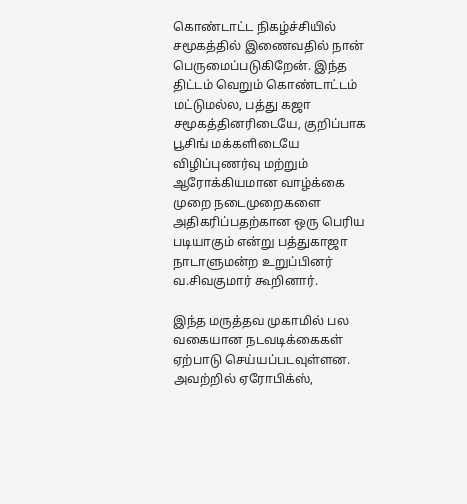கொண்டாட்ட நிகழ்ச்சியில் சமூகத்தில் இணைவதில் நான் பெருமைப்படுகிறேன். இந்த திட்டம் வெறும் கொண்டாட்டம் மட்டுமல்ல, பத்து கஜா சமூகத்தினரிடையே, குறிப்பாக பூசிங் மக்களிடையே விழிப்புணர்வு மற்றும் ஆரோக்கியமான வாழ்க்கை முறை நடைமுறைகளை அதிகரிப்பதற்கான ஒரு பெரிய படியாகும் என்று பத்துகாஜா நாடாளுமன்ற உறுப்பினர் வ.சிவகுமார் கூறினார்.

இந்த மருத்தவ முகாமில் பல வகையான நடவடிக்கைகள் ஏற்பாடு செய்யப்படவுள்ளன. அவற்றில் ஏரோபிக்ஸ்,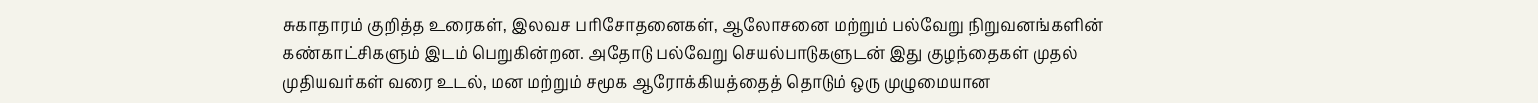சுகாதாரம் குறித்த உரைகள், இலவச பரிசோதனைகள், ஆலோசனை மற்றும் பல்வேறு நிறுவனங்களின் கண்காட்சிகளும் இடம் பெறுகின்றன. அதோடு பல்வேறு செயல்பாடுகளுடன் இது குழந்தைகள் முதல் முதியவர்கள் வரை உடல், மன மற்றும் சமூக ஆரோக்கியத்தைத் தொடும் ஒரு முழுமையான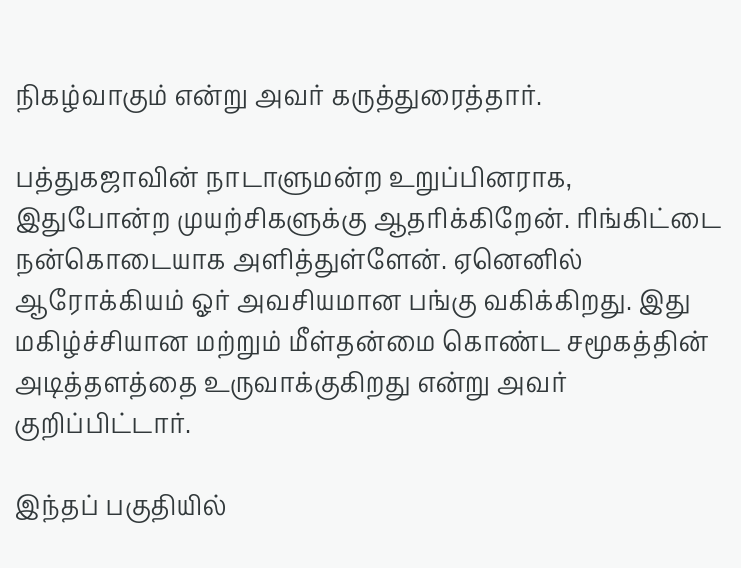நிகழ்வாகும் என்று அவர் கருத்துரைத்தார்.

பத்துகஜாவின் நாடாளுமன்ற உறுப்பினராக, இதுபோன்ற முயற்சிகளுக்கு ஆதரிக்கிறேன். ரிங்கிட்டை நன்கொடையாக அளித்துள்ளேன். ஏனெனில் ஆரோக்கியம் ஓர் அவசியமான பங்கு வகிக்கிறது. இது மகிழ்ச்சியான மற்றும் மீள்தன்மை கொண்ட சமூகத்தின் அடித்தளத்தை உருவாக்குகிறது என்று அவர் குறிப்பிட்டார்.

இந்தப் பகுதியில்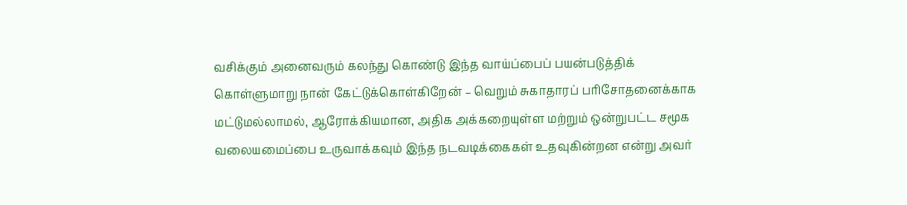வசிக்கும் அனைவரும் கலந்து கொண்டு இந்த வாய்ப்பைப் பயன்படுத்திக் கொள்ளுமாறு நான் கேட்டுக்கொள்கிறேன் – வெறும் சுகாதாரப் பரிசோதனைக்காக மட்டுமல்லாமல், ஆரோக்கியமான, அதிக அக்கறையுள்ள மற்றும் ஒன்றுபட்ட சமூக வலையமைப்பை உருவாக்கவும் இந்த நடவடிக்கைகள் உதவுகின்றன என்று அவர்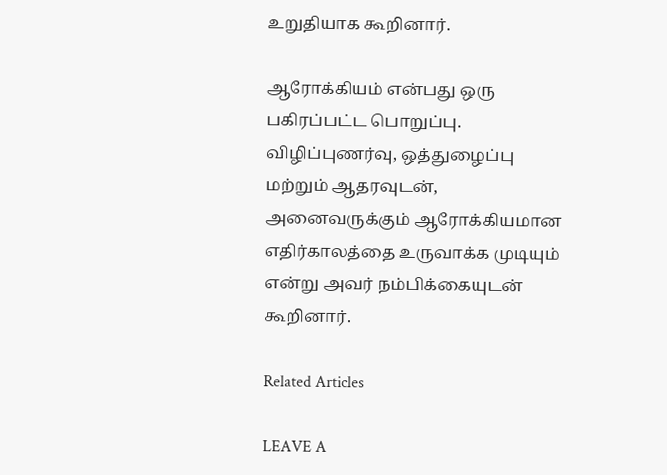உறுதியாக கூறினார்.

ஆரோக்கியம் என்பது ஒரு பகிரப்பட்ட பொறுப்பு. விழிப்புணர்வு, ஒத்துழைப்பு மற்றும் ஆதரவுடன், அனைவருக்கும் ஆரோக்கியமான எதிர்காலத்தை உருவாக்க முடியும் என்று அவர் நம்பிக்கையுடன் கூறினார்.

Related Articles

LEAVE A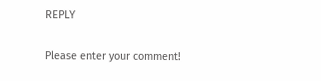REPLY

Please enter your comment!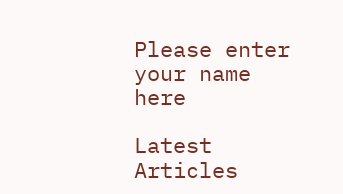Please enter your name here

Latest Articles